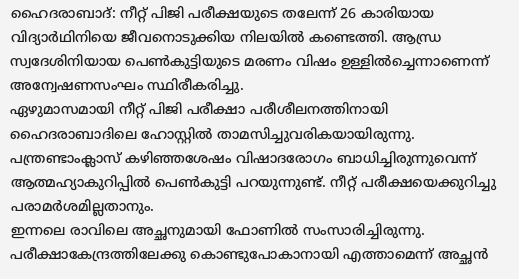ഹൈദരാബാദ്: നീറ്റ് പിജി പരീക്ഷയുടെ തലേന്ന് 26 കാരിയായ വിദ്യാർഥിനിയെ ജീവനൊടുക്കിയ നിലയിൽ കണ്ടെത്തി. ആന്ധ്ര സ്വദേശിനിയായ പെൺകുട്ടിയുടെ മരണം വിഷം ഉള്ളിൽച്ചെന്നാണെന്ന് അന്വേഷണസംഘം സ്ഥിരീകരിച്ചു.
ഏഴുമാസമായി നീറ്റ് പിജി പരീക്ഷാ പരീശീലനത്തിനായി ഹൈദരാബാദിലെ ഹോസ്റ്റിൽ താമസിച്ചുവരികയായിരുന്നു. പന്ത്രണ്ടാംക്ലാസ് കഴിഞ്ഞശേഷം വിഷാദരോഗം ബാധിച്ചിരുന്നുവെന്ന് ആത്മഹ്യാകുറിപ്പിൽ പെൺകുട്ടി പറയുന്നുണ്ട്. നീറ്റ് പരീക്ഷയെക്കുറിച്ചു പരാമർശമില്ലതാനും.
ഇന്നലെ രാവിലെ അച്ഛനുമായി ഫോണിൽ സംസാരിച്ചിരുന്നു. പരീക്ഷാകേന്ദ്രത്തിലേക്കു കൊണ്ടുപോകാനായി എത്താമെന്ന് അച്ഛൻ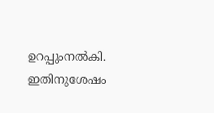ഉറപ്പുംനൽകി. ഇതിനുശേഷം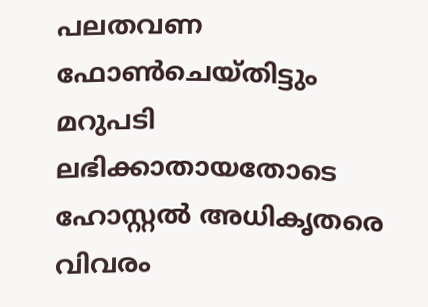പലതവണ ഫോൺചെയ്തിട്ടും മറുപടി ലഭിക്കാതായതോടെ ഹോസ്റ്റൽ അധികൃതരെ വിവരം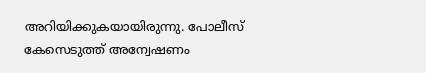അറിയിക്കുകയായിരുന്നു. പോലീസ് കേസെടുത്ത് അന്വേഷണം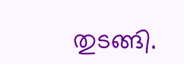തുടങ്ങി.